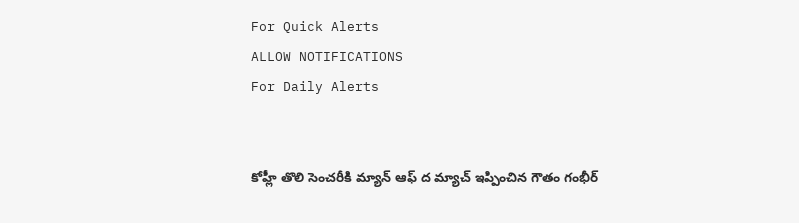For Quick Alerts
ALLOW NOTIFICATIONS
For Daily Alerts


కోహ్లీ తొలి సెంచరీకి మ్యాన్ ఆఫ్ ద మ్యాచ్ ఇప్పించిన గౌతం గంభీర్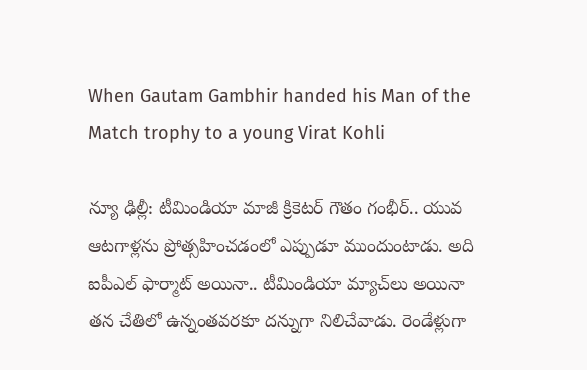When Gautam Gambhir handed his Man of the Match trophy to a young Virat Kohli

న్యూ ఢిల్లీ: టీమిండియా మాజీ క్రికెటర్ గౌతం గంభీర్.. యువ ఆటగాళ్లను ప్రోత్సహించడంలో ఎప్పుడూ ముందుంటాడు. అది ఐపీఎల్ ఫార్మాట్ అయినా.. టీమిండియా మ్యాచ్‌లు అయినా తన చేతిలో ఉన్నంతవరకూ దన్నుగా నిలిచేవాడు. రెండేళ్లుగా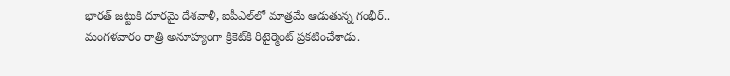భారత్ జట్టుకి దూరమై దేశవాళీ, ఐపీఎల్‌లో మాత్రమే ఆడుతున్న గంభీర్.. మంగళవారం రాత్రి అనూహ్యంగా క్రికెట్‌కి రిటైర్మెంట్ ప్రకటించేశాడు.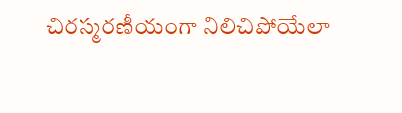చిరస్మరణీయంగా నిలిచిపోయేలా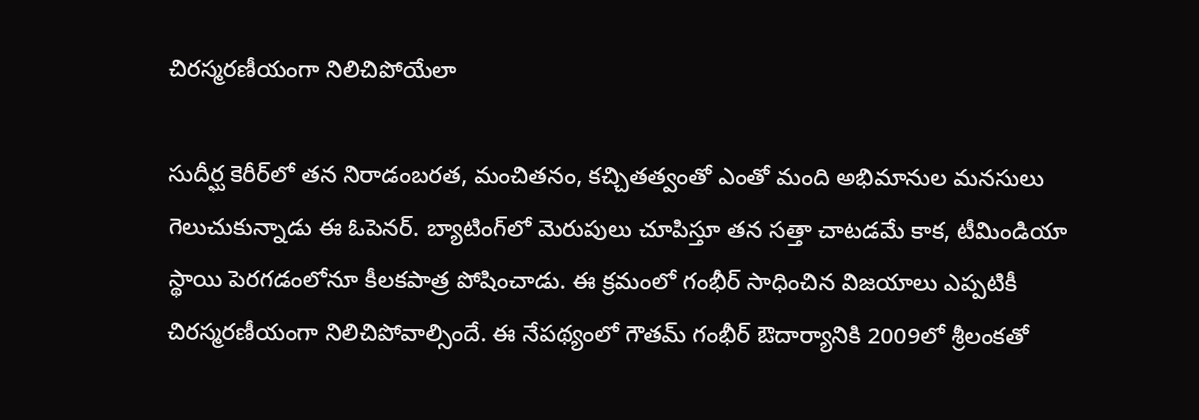చిరస్మరణీయంగా నిలిచిపోయేలా

సుదీర్ఘ కెరీర్‌లో తన నిరాడంబరత, మంచితనం, కచ్చితత్వంతో ఎంతో మంది అభిమానుల మనసులు గెలుచుకున్నాడు ఈ ఓపెనర్. బ్యాటింగ్‌లో మెరుపులు చూపిస్తూ తన సత్తా చాటడమే కాక, టీమిండియా స్థాయి పెరగడంలోనూ కీలకపాత్ర పోషించాడు. ఈ క్రమంలో గంభీర్ సాధించిన విజయాలు ఎప్పటికీ చిరస్మరణీయంగా నిలిచిపోవాల్సిందే. ఈ నేపథ్యంలో గౌతమ్ గంభీర్ ఔదార్యానికి 2009లో శ్రీలంకతో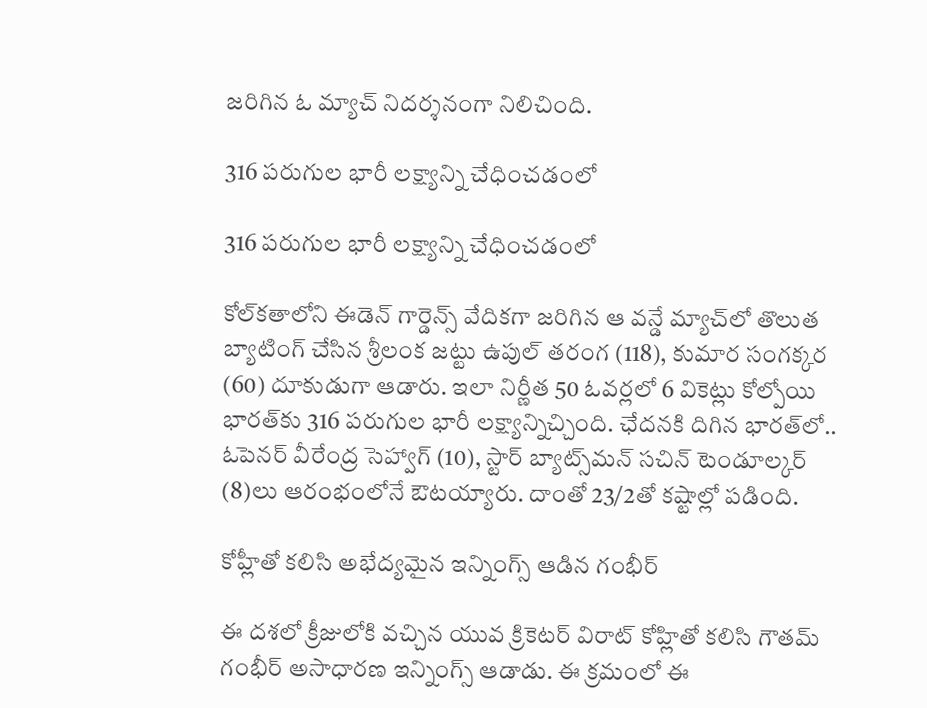జరిగిన ఓ మ్యాచ్ నిదర్శనంగా నిలిచింది.

316 పరుగుల భారీ లక్ష్యాన్ని చేధించడంలో

316 పరుగుల భారీ లక్ష్యాన్ని చేధించడంలో

కోల్‌కతాలోని ఈడెన్ గార్డెన్స్ వేదికగా జరిగిన ఆ వన్డే మ్యాచ్‌లో తొలుత బ్యాటింగ్ చేసిన శ్రీలంక జట్టు ఉపుల్ తరంగ (118), కుమార సంగక్కర (60) దూకుడుగా ఆడారు. ఇలా నిర్ణీత 50 ఓవర్లలో 6 వికెట్లు కోల్పోయి భారత్‌కు 316 పరుగుల భారీ లక్ష్యాన్నిచ్చింది. ఛేదనకి దిగిన భారత్‌లో.. ఓపెనర్ వీరేంద్ర సెహ్వాగ్ (10), స్టార్ బ్యాట్స్‌మన్ సచిన్ టెండూల్కర్ (8)లు ఆరంభంలోనే ఔటయ్యారు. దాంతో 23/2తో కష్టాల్లో పడింది.

కోహ్లీతో కలిసి అభేద్యమైన ఇన్నింగ్స్ ఆడిన గంభీర్

ఈ దశలో క్రీజులోకి వచ్చిన యువ క్రికెటర్ విరాట్ కోహ్లితో కలిసి గౌతమ్ గంభీర్ అసాధారణ ఇన్నింగ్స్ ఆడాడు. ఈ క్రమంలో ఈ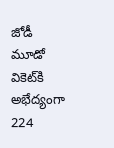జోడీ మూడో వికెట్‌కి అభేద్యంగా 224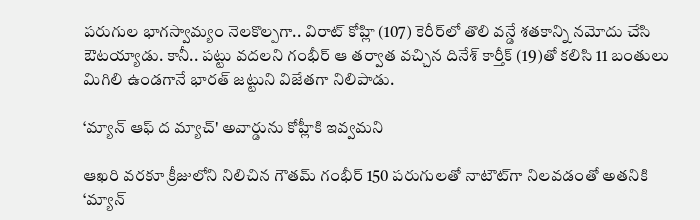పరుగుల భాగస్వామ్యం నెలకొల్పగా.. విరాట్ కోహ్లి (107) కెరీర్‌లో తొలి వన్డే శతకాన్ని నమోదు చేసి ఔటయ్యాడు. కానీ.. పట్టు వదలని గంభీర్ ఆ తర్వాత వచ్చిన దినేశ్ కార్తీక్ (19)తో కలిసి 11 బంతులు మిగిలి ఉండగానే భారత్ జట్టుని విజేతగా నిలిపాడు.

‘మ్యాన్ ఆఫ్ ద మ్యాచ్' అవార్డును కోహ్లీకి ఇవ్వమని

ఆఖరి వరకూ క్రీజులోని నిలిచిన గౌతమ్ గంభీర్ 150 పరుగులతో నాటౌట్‌గా నిలవడంతో అతనికి ‘మ్యాన్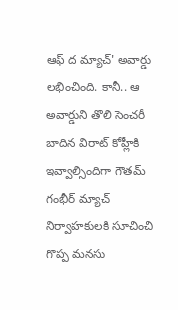ఆఫ్ ద మ్యాచ్' అవార్డు లభించింది. కానీ.. ఆ అవార్డుని తొలి సెంచరీ బాదిన విరాట్ కోహ్లీకి ఇవ్వాల్సిందిగా గౌతమ్ గంభీర్ మ్యాచ్ నిర్వాహకులకి సూచించి గొప్ప మనసు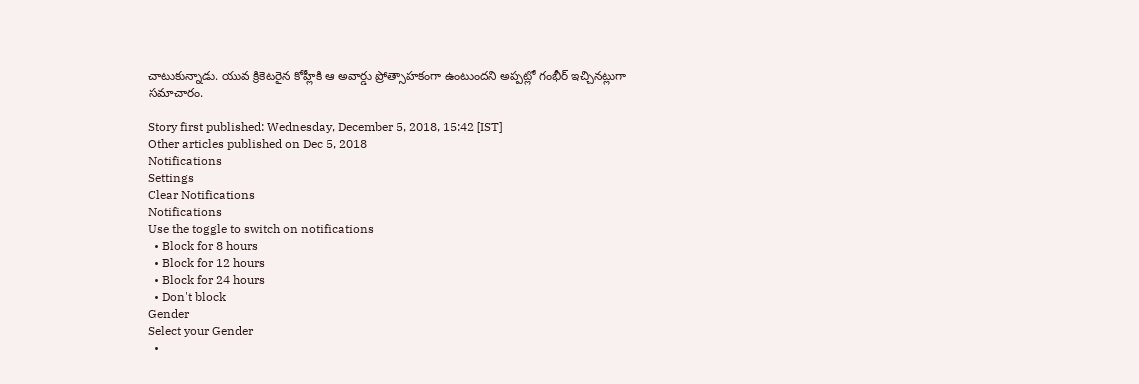చాటుకున్నాడు. యువ క్రికెటరైన కోహ్లీకి ఆ అవార్డు ప్రోత్సాహకంగా ఉంటుందని అప్పట్లో గంభీర్ ఇచ్చినట్లుగా సమాచారం.

Story first published: Wednesday, December 5, 2018, 15:42 [IST]
Other articles published on Dec 5, 2018
Notifications
Settings
Clear Notifications
Notifications
Use the toggle to switch on notifications
  • Block for 8 hours
  • Block for 12 hours
  • Block for 24 hours
  • Don't block
Gender
Select your Gender
  •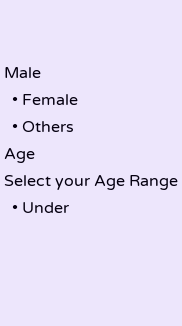Male
  • Female
  • Others
Age
Select your Age Range
  • Under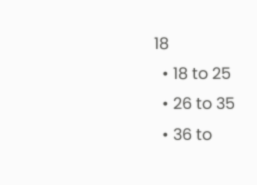18
  • 18 to 25
  • 26 to 35
  • 36 to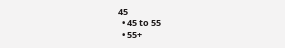45
  • 45 to 55
  • 55+